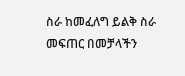ስራ ከመፈለግ ይልቅ ስራ መፍጠር በመቻላችን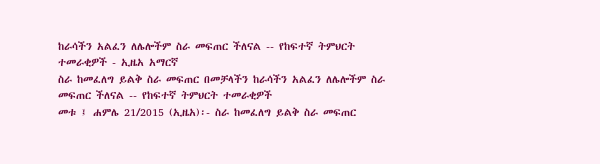ከራሳችን አልፈን ለሌሎችም ስራ መፍጠር ችለናል -- የከፍተኛ ትምህርት ተመራቂዎች - ኢዜአ አማርኛ
ስራ ከመፈለግ ይልቅ ስራ መፍጠር በመቻላችን ከራሳችን አልፈን ለሌሎችም ስራ መፍጠር ችለናል -- የከፍተኛ ትምህርት ተመራቂዎች
መቱ ፤ ሐምሌ 21/2015 (ኢዜአ)፡- ስራ ከመፈለግ ይልቅ ስራ መፍጠር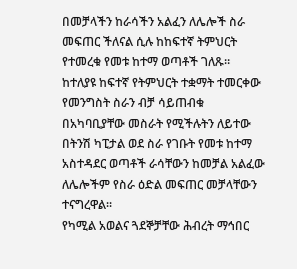በመቻላችን ከራሳችን አልፈን ለሌሎች ስራ መፍጠር ችለናል ሲሉ ከከፍተኛ ትምህርት የተመረቁ የመቱ ከተማ ወጣቶች ገለጹ።
ከተለያዩ ከፍተኛ የትምህርት ተቋማት ተመርቀው የመንግስት ስራን ብቻ ሳይጠብቁ በአካባቢያቸው መስራት የሚችሉትን ለይተው በትንሽ ካፒታል ወደ ስራ የገቡት የመቱ ከተማ አስተዳደር ወጣቶች ራሳቸውን ከመቻል አልፈው ለሌሎችም የስራ ዕድል መፍጠር መቻላቸውን ተናግረዋል።
የካሚል አወልና ጓደኞቻቸው ሕብረት ማኅበር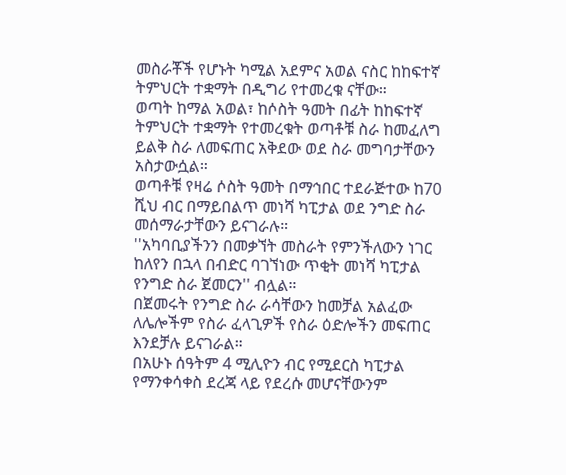መስራቾች የሆኑት ካሚል አደምና አወል ናስር ከከፍተኛ ትምህርት ተቋማት በዲግሪ የተመረቁ ናቸው።
ወጣት ከማል አወል፣ ከሶስት ዓመት በፊት ከከፍተኛ ትምህርት ተቋማት የተመረቁት ወጣቶቹ ስራ ከመፈለግ ይልቅ ስራ ለመፍጠር አቅደው ወደ ስራ መግባታቸውን አስታውሷል።
ወጣቶቹ የዛሬ ሶስት ዓመት በማኅበር ተደራጅተው ከ70 ሺህ ብር በማይበልጥ መነሻ ካፒታል ወደ ንግድ ስራ መሰማራታቸውን ይናገራሉ።
''አካባቢያችንን በመቃኘት መስራት የምንችለውን ነገር ከለየን በኋላ በብድር ባገኘነው ጥቂት መነሻ ካፒታል የንግድ ስራ ጀመርን'' ብሏል።
በጀመሩት የንግድ ስራ ራሳቸውን ከመቻል አልፈው ለሌሎችም የስራ ፈላጊዎች የስራ ዕድሎችን መፍጠር እንደቻሉ ይናገራል።
በአሁኑ ሰዓትም 4 ሚሊዮን ብር የሚደርስ ካፒታል የማንቀሳቀስ ደረጃ ላይ የደረሱ መሆናቸውንም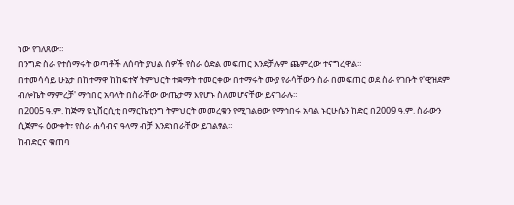ነው የገለጸው።
በንግድ ስራ የተሰማሩት ወጣቶች ለሰባት ያህል ሰዎች የስራ ዕድል መፍጠር እንደቻሉም ጨምረው ተናግረዋል።
በተመሳሳይ ሁኔታ በከተማዋ ከከፍተኛ ትምህርት ተቋማት ተመርቀው በተማሩት ሙያ የራሳቸውን ስራ በመፍጠር ወደ ስራ የገቡት የ'ዊዝደም ብሎኬት ማምረቻ' ማኅበር አባላት በስራቸው ውጤታማ እየሆኑ ስለመሆናቸው ይናገራሉ።
በ2005 ዓ.ም. ከጅማ ዩኒቨርሲቲ በማርኬቲንግ ትምህርት መመረቁን የሚገልፀው የማኅበሩ አባል ኑርሁሴን ከድር በ2009 ዓ.ም. ስራውን ሲጀምሩ ዕውቀት፣ የስራ ሐሳብና ዓላማ ብቻ እንደነበራቸው ይገልፃል።
ከብድርና ቁጠባ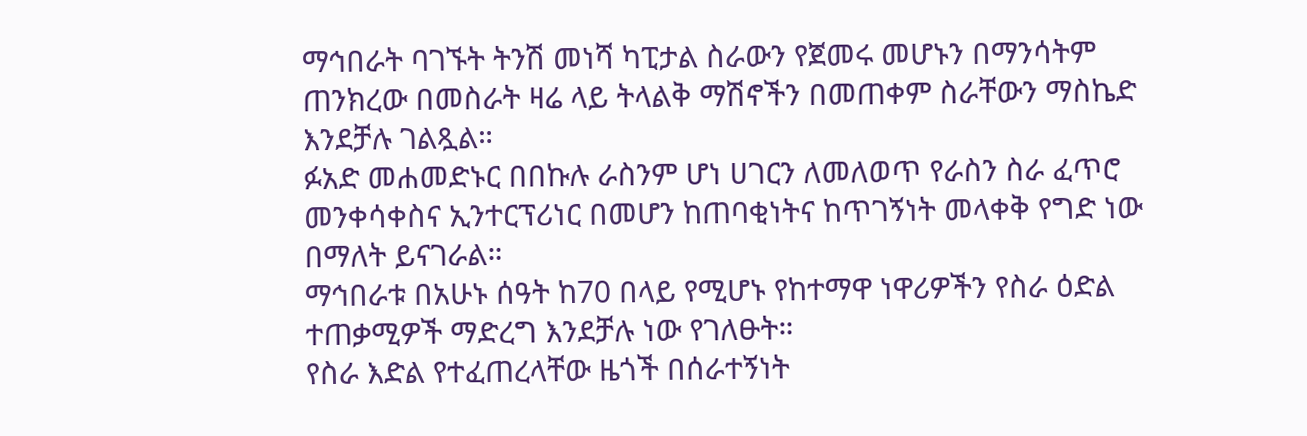ማኅበራት ባገኙት ትንሽ መነሻ ካፒታል ስራውን የጀመሩ መሆኑን በማንሳትም ጠንክረው በመስራት ዛሬ ላይ ትላልቅ ማሽኖችን በመጠቀም ስራቸውን ማስኬድ እንደቻሉ ገልጿል።
ፉአድ መሐመድኑር በበኩሉ ራስንም ሆነ ሀገርን ለመለወጥ የራስን ስራ ፈጥሮ መንቀሳቀስና ኢንተርፕሪነር በመሆን ከጠባቂነትና ከጥገኝነት መላቀቅ የግድ ነው በማለት ይናገራል።
ማኅበራቱ በአሁኑ ሰዓት ከ70 በላይ የሚሆኑ የከተማዋ ነዋሪዎችን የስራ ዕድል ተጠቃሚዎች ማድረግ እንደቻሉ ነው የገለፁት።
የስራ እድል የተፈጠረላቸው ዜጎች በሰራተኝነት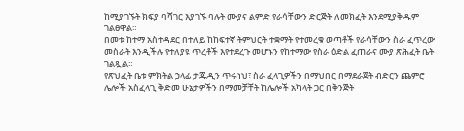ከሚያገኙት ክፍያ ባሻገር እያገኙ ባሉት ሙያና ልምድ የራሳቸውን ድርጅት ለመክፈት እንደሚያቅዱም ገልፀዋል።
በመቱ ከተማ አስተዳደር በተለይ ከከፍተኛ ትምህርት ተቋማት የተመረቁ ወጣቶች የራሳቸውን ስራ ፈጥረው መስራት እንዲችሉ የተለያዩ ጥረቶች እየተደረጉ መሆኑን የከተማው የስራ ዕድል ፈጠራና ሙያ ጽሕፈት ቤት ገልጿል።
የጽህፈት ቤቱ ምክትል ኃላፊ ታጁዲን ጥሩነህ፣ ስራ ፈላጊዎችን በማህበር በማደራጀት ብድርን ጨምሮ ሌሎች አስፈላጊ ቅድመ ሁኔታዎችን በማመቻቸት ከሌሎች አካላት ጋር በቅንጅት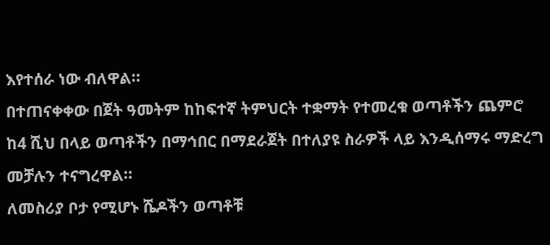እየተሰራ ነው ብለዋል።
በተጠናቀቀው በጀት ዓመትም ከከፍተኛ ትምህርት ተቋማት የተመረቁ ወጣቶችን ጨምሮ ከ4 ሺህ በላይ ወጣቶችን በማኅበር በማደራጀት በተለያዩ ስራዎች ላይ እንዲሰማሩ ማድረግ መቻሉን ተናግረዋል።
ለመስሪያ ቦታ የሚሆኑ ሼዶችን ወጣቶቹ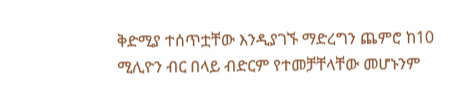ቅድሚያ ተሰጥቷቸው እንዲያገኙ ማድረግን ጨምሮ ከ10 ሚሊዮን ብር በላይ ብድርም የተመቻቸላቸው መሆኑንም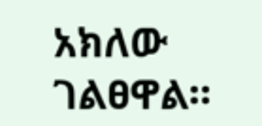አክለው ገልፀዋል።